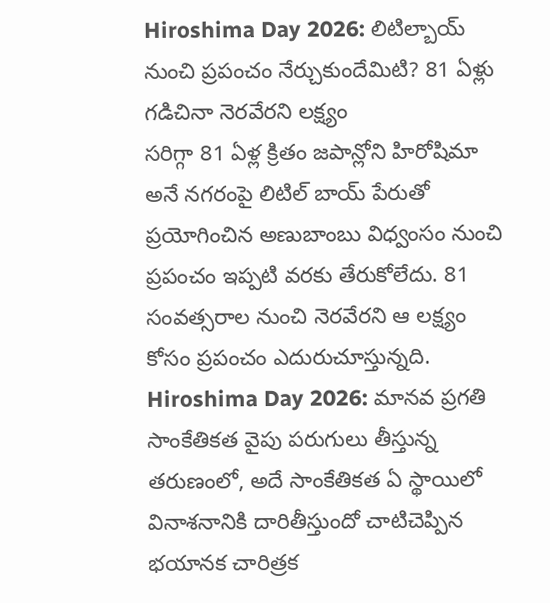Hiroshima Day 2026: లిటిల్బాయ్ నుంచి ప్రపంచం నేర్చుకుందేమిటి? 81 ఏళ్లు గడిచినా నెరవేరని లక్ష్యం
సరిగ్గా 81 ఏళ్ల క్రితం జపాన్లోని హిరోషిమా అనే నగరంపై లిటిల్ బాయ్ పేరుతో ప్రయోగించిన అణుబాంబు విధ్వంసం నుంచి ప్రపంచం ఇప్పటి వరకు తేరుకోలేదు. 81 సంవత్సరాల నుంచి నెరవేరని ఆ లక్ష్యం కోసం ప్రపంచం ఎదురుచూస్తున్నది.
Hiroshima Day 2026: మానవ ప్రగతి సాంకేతికత వైపు పరుగులు తీస్తున్న తరుణంలో, అదే సాంకేతికత ఏ స్థాయిలో వినాశనానికి దారితీస్తుందో చాటిచెప్పిన భయానక చారిత్రక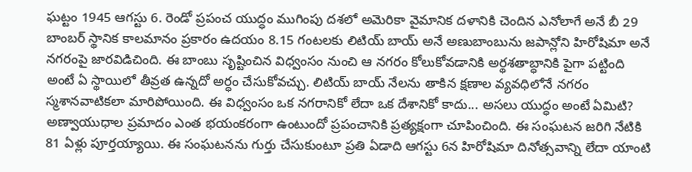ఘట్టం 1945 ఆగస్టు 6. రెండో ప్రపంచ యుద్ధం ముగింపు దశలో అమెరికా వైమానిక దళానికి చెందిన ఎనోలాగే అనే బీ 29 బాంబర్ స్థానిక కాలమానం ప్రకారం ఉదయం 8.15 గంటలకు లిటియ్ బాయ్ అనే అణుబాంబును జపాన్లోని హిరోషిమా అనే నగరంపై జారవిడిచింది. ఈ బాంబు సృష్టించిన విధ్వంసం నుంచి ఆ నగరం కోలుకోవడానికి అర్థశతాబ్ధానికి పైగా పట్టింది అంటే ఏ స్థాయిలో తీవ్రత ఉన్నదో అర్ధం చేసుకోవచ్చు. లిటియ్ బాయ్ నేలను తాకిన క్షణాల వ్యవధిలోనే నగరం స్మశానవాటికలా మారిపోయింది. ఈ విధ్వంసం ఒక నగరానికో లేదా ఒక దేశానికో కాదు... అసలు యుద్ధం అంటే ఏమిటి? అణ్వాయుధాల ప్రమాదం ఎంత భయంకరంగా ఉంటుందో ప్రపంచానికి ప్రత్యక్షంగా చూపించింది. ఈ సంఘటన జరిగి నేటికి 81 ఏళ్లు పూర్తయ్యాయి. ఈ సంఘటనను గుర్తు చేసుకుంటూ ప్రతి ఏడాది ఆగస్టు 6న హిరోషిమా దినోత్సవాన్ని లేదా యాంటి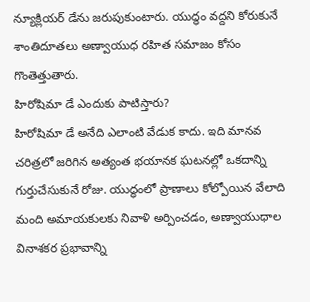న్యూక్లియర్ డేను జరుపుకుంటారు. యుద్ధం వద్దని కోరుకునే శాంతిదూతలు అణ్వాయుధ రహిత సమాజం కోసం గొంతెత్తుతారు.
హిరోషిమా డే ఎందుకు పాటిస్తారు?
హిరోషిమా డే అనేది ఎలాంటి వేడుక కాదు. ఇది మానవ చరిత్రలో జరిగిన అత్యంత భయానక ఘటనల్లో ఒకదాన్ని గుర్తుచేసుకునే రోజు. యుద్ధంలో ప్రాణాలు కోల్పోయిన వేలాది మంది అమాయకులకు నివాళి అర్పించడం, అణ్వాయుధాల వినాశకర ప్రభావాన్ని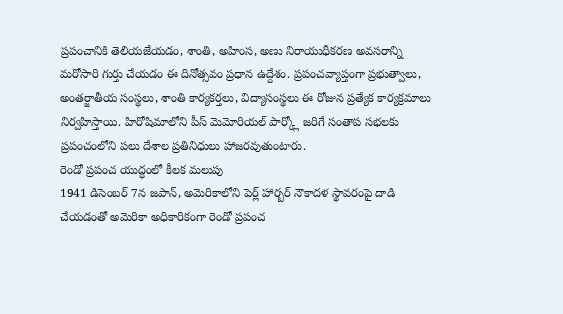ప్రపంచానికి తెలియజేయడం, శాంతి, అహింస, అణు నిరాయుధీకరణ అవసరాన్ని మరోసారి గుర్తు చేయడం ఈ దినోత్సవం ప్రధాన ఉద్దేశం. ప్రపంచవ్యాప్తంగా ప్రభుత్వాలు, అంతర్జాతీయ సంస్థలు, శాంతి కార్యకర్తలు, విద్యాసంస్థలు ఈ రోజున ప్రత్యేక కార్యక్రమాలు నిర్వహిస్తాయి. హిరోషిమాలోని పీస్ మెమోరియల్ పార్క్లో జరిగే సంతాప సభలకు ప్రపంచంలోని పలు దేశాల ప్రతినిధులు హాజరవుతుంటారు.
రెండో ప్రపంచ యుద్ధంలో కీలక మలుపు
1941 డిసెంబర్ 7న జపాన్, అమెరికాలోని పెర్ల్ హార్బర్ నౌకాదళ స్థావరంపై దాడి చేయడంతో అమెరికా అధికారికంగా రెండో ప్రపంచ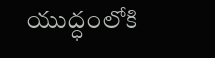యుద్ధంలోకి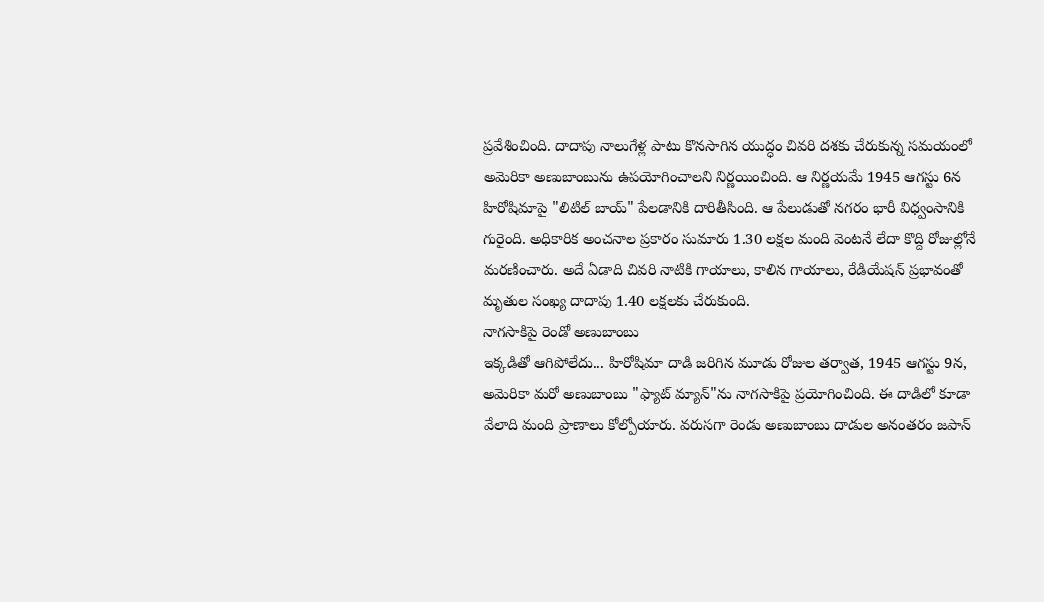ప్రవేశించింది. దాదాపు నాలుగేళ్ల పాటు కొనసాగిన యుద్ధం చివరి దశకు చేరుకున్న సమయంలో అమెరికా అణుబాంబును ఉపయోగించాలని నిర్ణయించింది. ఆ నిర్ణయమే 1945 ఆగస్టు 6న హిరోషిమాపై "లిటిల్ బాయ్" పేలడానికి దారితీసింది. ఆ పేలుడుతో నగరం భారీ విధ్వంసానికి గురైంది. అధికారిక అంచనాల ప్రకారం సుమారు 1.30 లక్షల మంది వెంటనే లేదా కొద్ది రోజుల్లోనే మరణించారు. అదే ఏడాది చివరి నాటికి గాయాలు, కాలిన గాయాలు, రేడియేషన్ ప్రభావంతో మృతుల సంఖ్య దాదాపు 1.40 లక్షలకు చేరుకుంది.
నాగసాకిపై రెండో అణుబాంబు
ఇక్కడితో ఆగిపోలేదు... హిరోషిమా దాడి జరిగిన మూడు రోజుల తర్వాత, 1945 ఆగస్టు 9న, అమెరికా మరో అణుబాంబు "ఫ్యాట్ మ్యాన్"ను నాగసాకిపై ప్రయోగించింది. ఈ దాడిలో కూడా వేలాది మంది ప్రాణాలు కోల్పోయారు. వరుసగా రెండు అణుబాంబు దాడుల అనంతరం జపాన్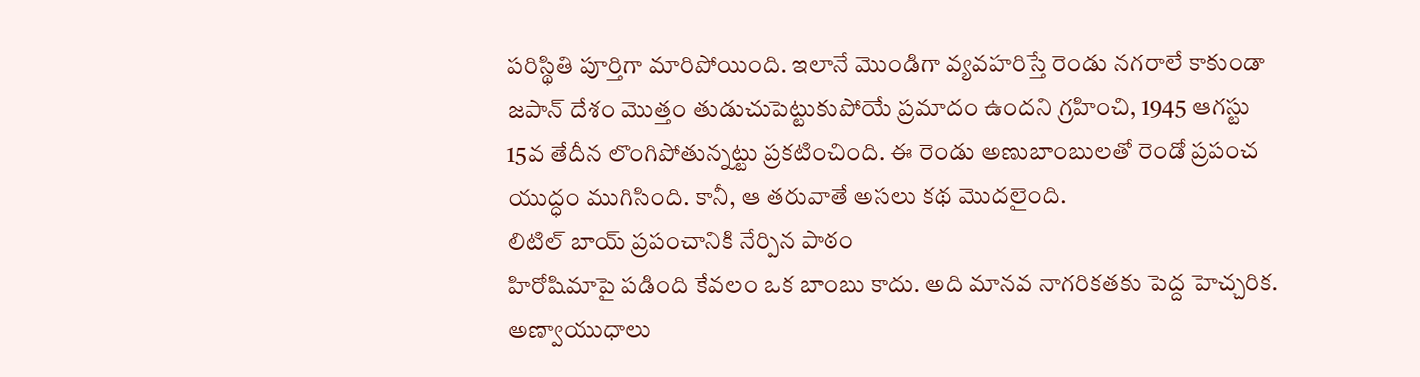పరిస్థితి పూర్తిగా మారిపోయింది. ఇలానే మొండిగా వ్యవహరిస్తే రెండు నగరాలే కాకుండా జపాన్ దేశం మొత్తం తుడుచుపెట్టుకుపోయే ప్రమాదం ఉందని గ్రహించి, 1945 ఆగస్టు 15వ తేదీన లొంగిపోతున్నట్టు ప్రకటించింది. ఈ రెండు అణుబాంబులతో రెండో ప్రపంచ యుద్ధం ముగిసింది. కానీ, ఆ తరువాతే అసలు కథ మొదలైంది.
లిటిల్ బాయ్ ప్రపంచానికి నేర్పిన పాఠం
హిరోషిమాపై పడింది కేవలం ఒక బాంబు కాదు. అది మానవ నాగరికతకు పెద్ద హెచ్చరిక. అణ్వాయుధాలు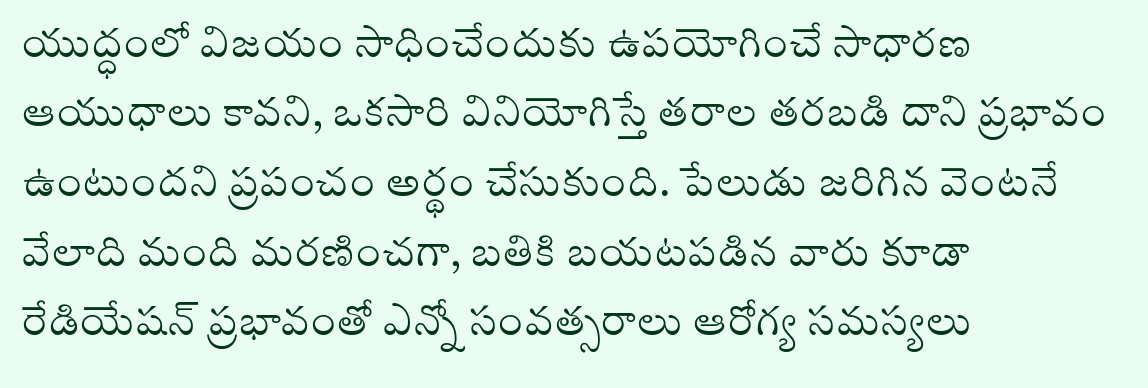యుద్ధంలో విజయం సాధించేందుకు ఉపయోగించే సాధారణ ఆయుధాలు కావని, ఒకసారి వినియోగిస్తే తరాల తరబడి దాని ప్రభావం ఉంటుందని ప్రపంచం అర్థం చేసుకుంది. పేలుడు జరిగిన వెంటనే వేలాది మంది మరణించగా, బతికి బయటపడిన వారు కూడా రేడియేషన్ ప్రభావంతో ఎన్నో సంవత్సరాలు ఆరోగ్య సమస్యలు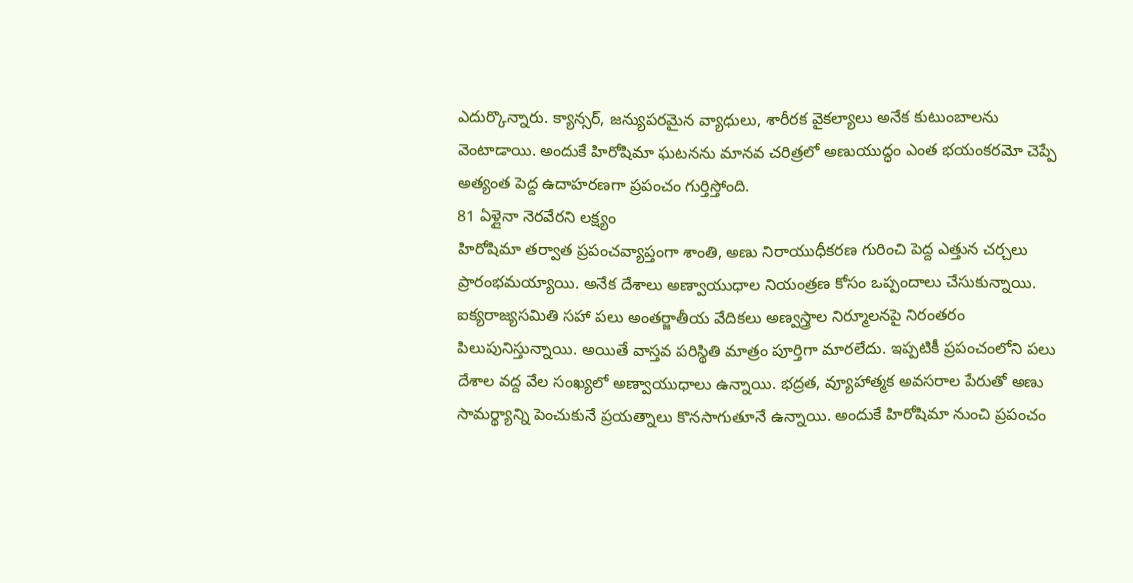ఎదుర్కొన్నారు. క్యాన్సర్, జన్యుపరమైన వ్యాధులు, శారీరక వైకల్యాలు అనేక కుటుంబాలను వెంటాడాయి. అందుకే హిరోషిమా ఘటనను మానవ చరిత్రలో అణుయుద్ధం ఎంత భయంకరమో చెప్పే అత్యంత పెద్ద ఉదాహరణగా ప్రపంచం గుర్తిస్తోంది.
81 ఏళ్లైనా నెరవేరని లక్ష్యం
హిరోషిమా తర్వాత ప్రపంచవ్యాప్తంగా శాంతి, అణు నిరాయుధీకరణ గురించి పెద్ద ఎత్తున చర్చలు ప్రారంభమయ్యాయి. అనేక దేశాలు అణ్వాయుధాల నియంత్రణ కోసం ఒప్పందాలు చేసుకున్నాయి. ఐక్యరాజ్యసమితి సహా పలు అంతర్జాతీయ వేదికలు అణ్వస్త్రాల నిర్మూలనపై నిరంతరం పిలుపునిస్తున్నాయి. అయితే వాస్తవ పరిస్థితి మాత్రం పూర్తిగా మారలేదు. ఇప్పటికీ ప్రపంచంలోని పలు దేశాల వద్ద వేల సంఖ్యలో అణ్వాయుధాలు ఉన్నాయి. భద్రత, వ్యూహాత్మక అవసరాల పేరుతో అణు సామర్థ్యాన్ని పెంచుకునే ప్రయత్నాలు కొనసాగుతూనే ఉన్నాయి. అందుకే హిరోషిమా నుంచి ప్రపంచం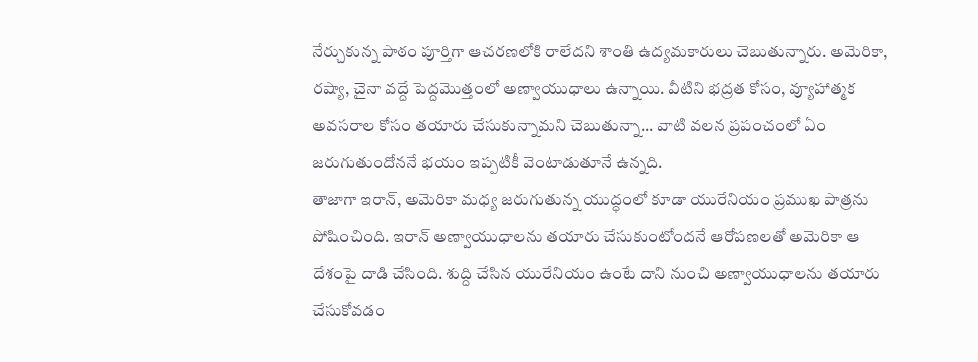నేర్చుకున్న పాఠం పూర్తిగా ఆచరణలోకి రాలేదని శాంతి ఉద్యమకారులు చెబుతున్నారు. అమెరికా, రష్యా, చైనా వద్దే పెద్దమొత్తంలో అణ్వాయుధాలు ఉన్నాయి. వీటిని భద్రత కోసం, వ్యూహాత్మక అవసరాల కోసం తయారు చేసుకున్నామని చెబుతున్నా... వాటి వలన ప్రపంచంలో ఏం జరుగుతుందోననే భయం ఇప్పటికీ వెంటాడుతూనే ఉన్నది.
తాజాగా ఇరాన్, అమెరికా మధ్య జరుగుతున్న యుద్ధంలో కూడా యురేనియం ప్రముఖ పాత్రను పోషించింది. ఇరాన్ అణ్వాయుధాలను తయారు చేసుకుంటోందనే ఆరోపణలతో అమెరికా ఆ దేశంపై దాడి చేసింది. శుద్ది చేసిన యురేనియం ఉంటే దాని నుంచి అణ్వాయుధాలను తయారు చేసుకోవడం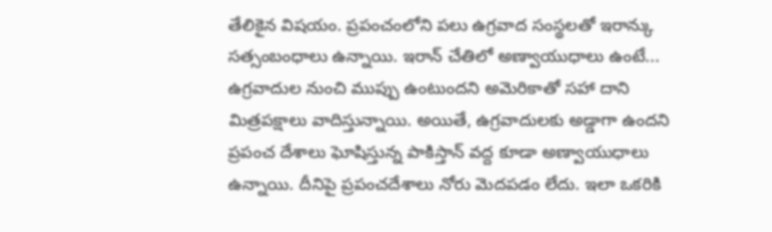తేలికైన విషయం. ప్రపంచంలోని పలు ఉగ్రవాద సంస్థలతో ఇరాన్కు సత్సంబంధాలు ఉన్నాయి. ఇరాన్ చేతిలో అణ్వాయుధాలు ఉంటే... ఉగ్రవాదుల నుంచి ముప్పు ఉంటుందని అమెరికాతో సహా దాని మిత్రపక్షాలు వాదిస్తున్నాయి. అయితే, ఉగ్రవాదులకు అడ్డాగా ఉందని ప్రపంచ దేశాలు ఘోషిస్తున్న పాకిస్తాన్ వద్ద కూడా అణ్వాయుధాలు ఉన్నాయి. దీనిపై ప్రపంచదేశాలు నోరు మెదపడం లేదు. ఇలా ఒకరికి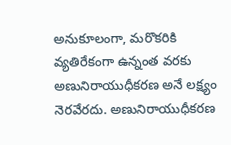అనుకూలంగా, మరొకరికి వ్యతిరేకంగా ఉన్నంత వరకు అణునిరాయుధీకరణ అనే లక్ష్యం నెరవేరదు. అణునిరాయుధీకరణ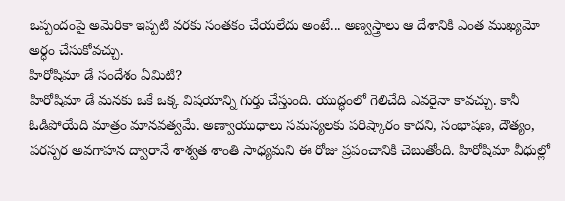ఒప్పందంపై అమెరికా ఇప్పటి వరకు సంతకం చేయలేదు అంటే... అణ్వస్త్రాలు ఆ దేశానికి ఎంత ముఖ్యమో అర్ధం చేసుకోవచ్చు.
హిరోషిమా డే సందేశం ఏమిటి?
హిరోషిమా డే మనకు ఒకే ఒక్క విషయాన్ని గుర్తు చేస్తుంది. యుద్ధంలో గెలిచేది ఎవరైనా కావచ్చు. కానీ ఓడిపోయేది మాత్రం మానవత్వమే. అణ్వాయుధాలు సమస్యలకు పరిష్కారం కాదని, సంభాషణ, దౌత్యం, పరస్పర అవగాహన ద్వారానే శాశ్వత శాంతి సాధ్యమని ఈ రోజు ప్రపంచానికి చెబుతోంది. హిరోషిమా వీధుల్లో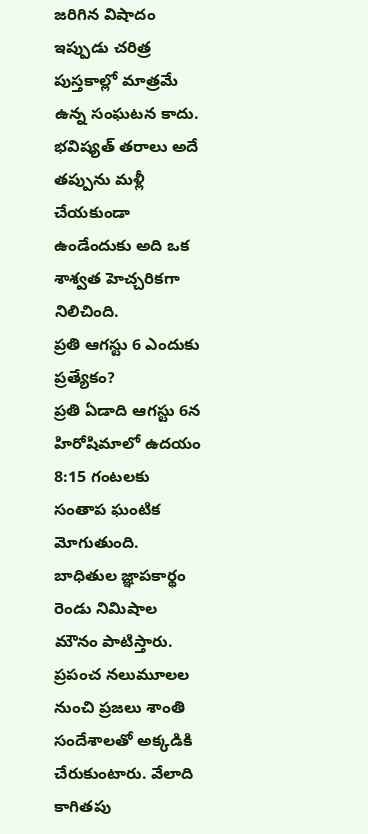జరిగిన విషాదం ఇప్పుడు చరిత్ర పుస్తకాల్లో మాత్రమే ఉన్న సంఘటన కాదు. భవిష్యత్ తరాలు అదే తప్పును మళ్లీ చేయకుండా ఉండేందుకు అది ఒక శాశ్వత హెచ్చరికగా నిలిచింది.
ప్రతి ఆగస్టు 6 ఎందుకు ప్రత్యేకం?
ప్రతి ఏడాది ఆగస్టు 6న హిరోషిమాలో ఉదయం 8:15 గంటలకు సంతాప ఘంటిక మోగుతుంది. బాధితుల జ్ఞాపకార్థం రెండు నిమిషాల మౌనం పాటిస్తారు. ప్రపంచ నలుమూలల నుంచి ప్రజలు శాంతి సందేశాలతో అక్కడికి చేరుకుంటారు. వేలాది కాగితపు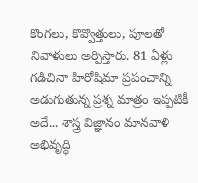కొంగలు, కొవ్వొత్తులు, పూలతో నివాళులు అర్పిస్తారు. 81 ఏళ్లు గడిచినా హిరోషిమా ప్రపంచాన్ని అడుగుతున్న ప్రశ్న మాత్రం ఇప్పటికీ అదే... శాస్త్ర విజ్ఞానం మానవాళి అభివృద్ధి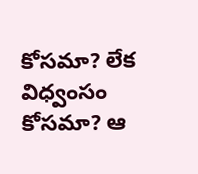కోసమా? లేక విధ్వంసం కోసమా? ఆ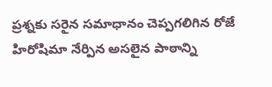ప్రశ్నకు సరైన సమాధానం చెప్పగలిగిన రోజే హిరోషిమా నేర్పిన అసలైన పాఠాన్ని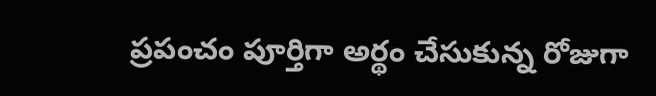ప్రపంచం పూర్తిగా అర్థం చేసుకున్న రోజుగా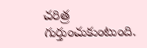చరిత్ర గుర్తుంచుకుంటుంది.